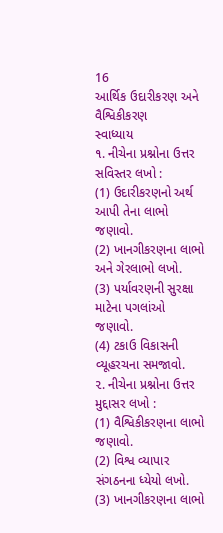16
આર્થિક ઉદારીકરણ અને વૈશ્વિકીકરણ
સ્વાધ્યાય
૧. નીચેના પ્રશ્નોના ઉત્તર સવિસ્તર લખો :
(1) ઉદારીકરણનો અર્થ આપી તેના લાભો જણાવો.
(2) ખાનગીકરણના લાભો અને ગેરલાભો લખો.
(3) પર્યાવરણની સુરક્ષા માટેના પગલાંઓ જણાવો.
(4) ટકાઉ વિકાસની વ્યૂહરચના સમજાવો.
૨. નીચેના પ્રશ્નોના ઉત્તર મુદ્દાસર લખો :
(1) વૈશ્વિકીકરણના લાભો જણાવો.
(2) વિશ્વ વ્યાપાર સંગઠનના ધ્યેયો લખો.
(3) ખાનગીકરણના લાભો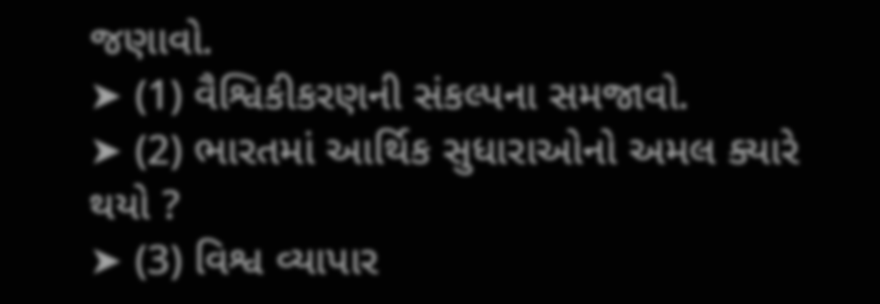જણાવો.
➤ (1) વૈશ્વિકીકરણની સંકલ્પના સમજાવો.
➤ (2) ભારતમાં આર્થિક સુધારાઓનો અમલ ક્યારે થયો ?
➤ (3) વિશ્વ વ્યાપાર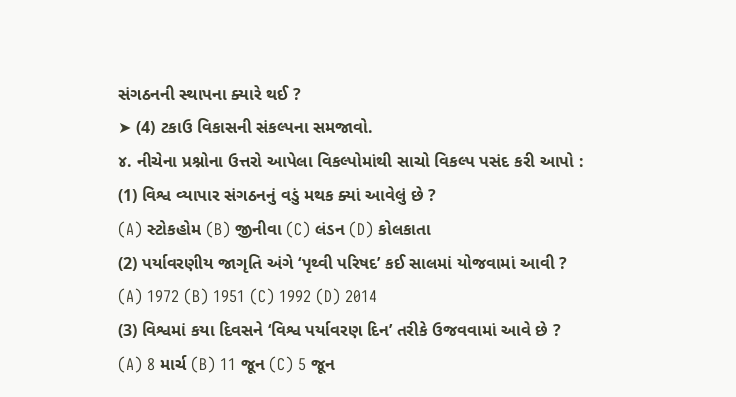સંગઠનની સ્થાપના ક્યારે થઈ ?
➤ (4) ટકાઉ વિકાસની સંકલ્પના સમજાવો.
૪. નીચેના પ્રશ્નોના ઉત્તરો આપેલા વિકલ્પોમાંથી સાચો વિકલ્પ પસંદ કરી આપો :
(1) વિશ્વ વ્યાપાર સંગઠનનું વડું મથક ક્યાં આવેલું છે ?
(A) સ્ટોકહોમ (B) જીનીવા (C) લંડન (D) કોલકાતા
(2) પર્યાવરણીય જાગૃતિ અંગે ‘પૃથ્વી પરિષદ’ કઈ સાલમાં યોજવામાં આવી ?
(A) 1972 (B) 1951 (C) 1992 (D) 2014
(3) વિશ્વમાં કયા દિવસને ‘વિશ્વ પર્યાવરણ દિન’ તરીકે ઉજવવામાં આવે છે ?
(A) 8 માર્ચ (B) 11 જૂન (C) 5 જૂન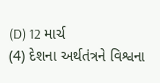(D) 12 માર્ચ
(4) દેશના અર્થતંત્રને વિશ્વના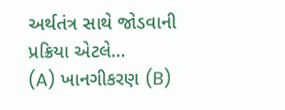અર્થતંત્ર સાથે જોડવાની પ્રક્રિયા એટલે…
(A) ખાનગીકરણ (B)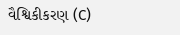વૈશ્વિકીકરણ (C)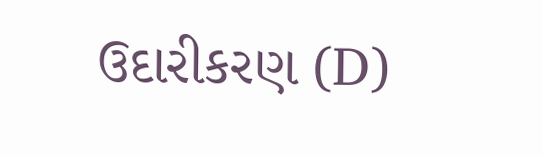ઉદારીકરણ (D)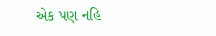એક પણ નહિ